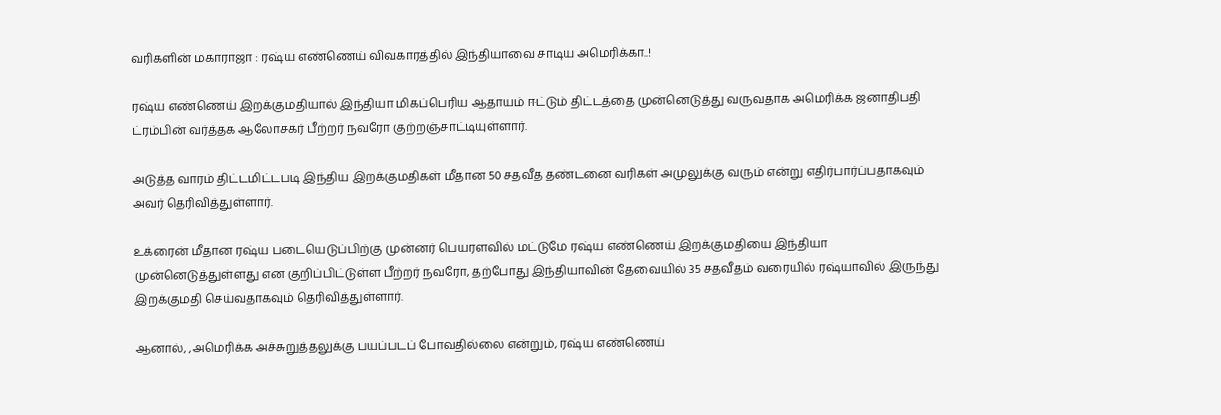வரிகளின் மகாராஜா : ரஷ்ய எண்ணெய் விவகாரத்தில் இந்தியாவை சாடிய அமெரிக்கா..!

ரஷ்ய எண்ணெய் இறக்குமதியால் இந்தியா மிகப்பெரிய ஆதாயம் ஈட்டும் திட்டத்தை முன்னெடுத்து வருவதாக அமெரிக்க ஜனாதிபதி ட்ரம்பின் வர்த்தக ஆலோசகர் பீற்றர் நவரோ குற்றஞ்சாட்டியுள்ளார்.

அடுத்த வாரம் திட்டமிட்டபடி இந்திய இறக்குமதிகள் மீதான 50 சதவீத தண்டனை வரிகள் அமுலுக்கு வரும் என்று எதிர்பார்ப்பதாகவும் அவர் தெரிவித்துள்ளார்.

உக்ரைன் மீதான ரஷ்ய படையெடுப்பிற்கு முன்னர் பெயரளவில் மட்டுமே ரஷ்ய எண்ணெய் இறக்குமதியை இந்தியா முன்னெடுத்துள்ளது என குறிப்பிட்டுள்ள பீற்றர் நவரோ, தற்போது இந்தியாவின் தேவையில் 35 சதவீதம் வரையில் ரஷ்யாவில் இருந்து இறக்குமதி செய்வதாகவும் தெரிவித்துள்ளார்.

ஆனால், ,அமெரிக்க அச்சுறுத்தலுக்கு பயப்படப் போவதில்லை என்றும், ரஷ்ய எண்ணெய்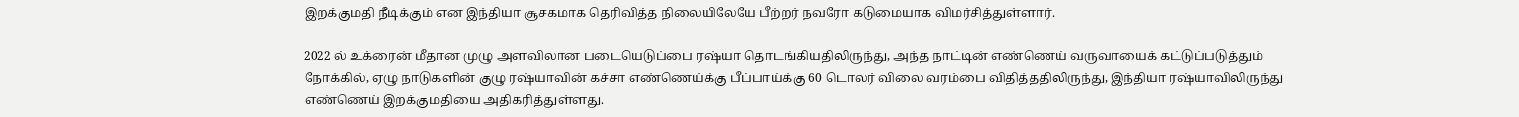இறக்குமதி நீடிக்கும் என இந்தியா சூசகமாக தெரிவித்த நிலையிலேயே பீற்றர் நவரோ கடுமையாக விமர்சித்துள்ளார்.

2022 ல் உக்ரைன் மீதான முழு அளவிலான படையெடுப்பை ரஷ்யா தொடங்கியதிலிருந்து, அந்த நாட்டின் எண்ணெய் வருவாயைக் கட்டுப்படுத்தும் நோக்கில், ஏழு நாடுகளின் குழு ரஷ்யாவின் கச்சா எண்ணெய்க்கு பீப்பாய்க்கு 60 டொலர் விலை வரம்பை விதித்ததிலிருந்து, இந்தியா ரஷ்யாவிலிருந்து எண்ணெய் இறக்குமதியை அதிகரித்துள்ளது.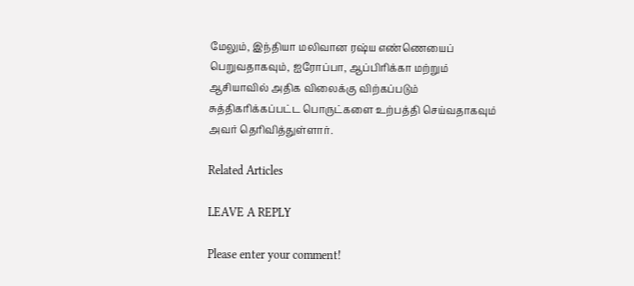மேலும், இந்தியா மலிவான ரஷ்ய எண்ணெயைப் பெறுவதாகவும், ஐரோப்பா, ஆப்பிரிக்கா மற்றும் ஆசியாவில் அதிக விலைக்கு விற்கப்படும் சுத்திகரிக்கப்பட்ட பொருட்களை உற்பத்தி செய்வதாகவும் அவர் தெரிவித்துள்ளார்.

Related Articles

LEAVE A REPLY

Please enter your comment!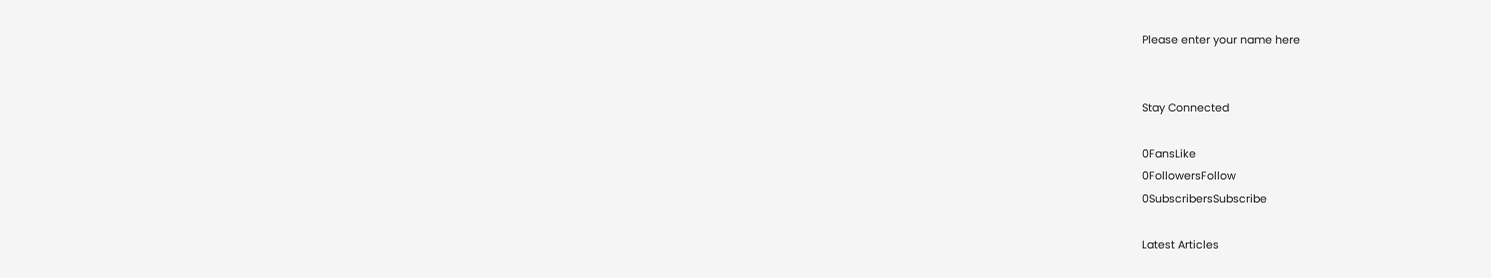Please enter your name here


Stay Connected

0FansLike
0FollowersFollow
0SubscribersSubscribe

Latest Articles